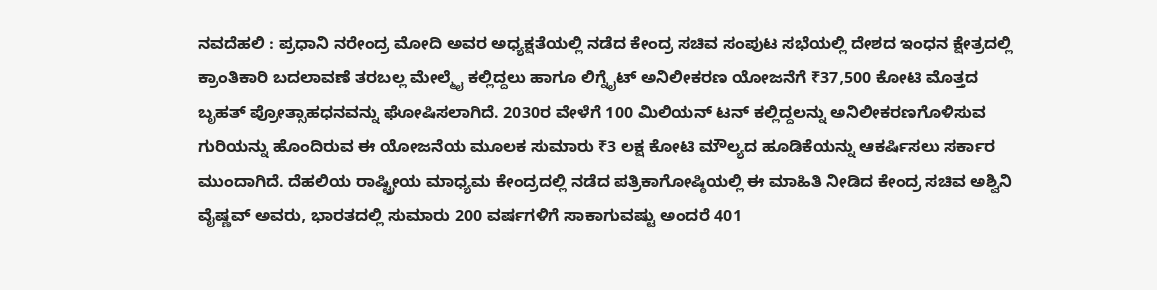ನವದೆಹಲಿ : ಪ್ರಧಾನಿ ನರೇಂದ್ರ ಮೋದಿ ಅವರ ಅಧ್ಯಕ್ಷತೆಯಲ್ಲಿ ನಡೆದ ಕೇಂದ್ರ ಸಚಿವ ಸಂಪುಟ ಸಭೆಯಲ್ಲಿ ದೇಶದ ಇಂಧನ ಕ್ಷೇತ್ರದಲ್ಲಿ ಕ್ರಾಂತಿಕಾರಿ ಬದಲಾವಣೆ ತರಬಲ್ಲ ಮೇಲ್ಮೈ ಕಲ್ಲಿದ್ದಲು ಹಾಗೂ ಲಿಗ್ನೈಟ್ ಅನಿಲೀಕರಣ ಯೋಜನೆಗೆ ₹37,500 ಕೋಟಿ ಮೊತ್ತದ ಬೃಹತ್ ಪ್ರೋತ್ಸಾಹಧನವನ್ನು ಘೋಷಿಸಲಾಗಿದೆ. 2030ರ ವೇಳೆಗೆ 100 ಮಿಲಿಯನ್ ಟನ್ ಕಲ್ಲಿದ್ದಲನ್ನು ಅನಿಲೀಕರಣಗೊಳಿಸುವ ಗುರಿಯನ್ನು ಹೊಂದಿರುವ ಈ ಯೋಜನೆಯ ಮೂಲಕ ಸುಮಾರು ₹3 ಲಕ್ಷ ಕೋಟಿ ಮೌಲ್ಯದ ಹೂಡಿಕೆಯನ್ನು ಆಕರ್ಷಿಸಲು ಸರ್ಕಾರ ಮುಂದಾಗಿದೆ. ದೆಹಲಿಯ ರಾಷ್ಟ್ರೀಯ ಮಾಧ್ಯಮ ಕೇಂದ್ರದಲ್ಲಿ ನಡೆದ ಪತ್ರಿಕಾಗೋಷ್ಠಿಯಲ್ಲಿ ಈ ಮಾಹಿತಿ ನೀಡಿದ ಕೇಂದ್ರ ಸಚಿವ ಅಶ್ವಿನಿ ವೈಷ್ಣವ್ ಅವರು, ಭಾರತದಲ್ಲಿ ಸುಮಾರು 200 ವರ್ಷಗಳಿಗೆ ಸಾಕಾಗುವಷ್ಟು ಅಂದರೆ 401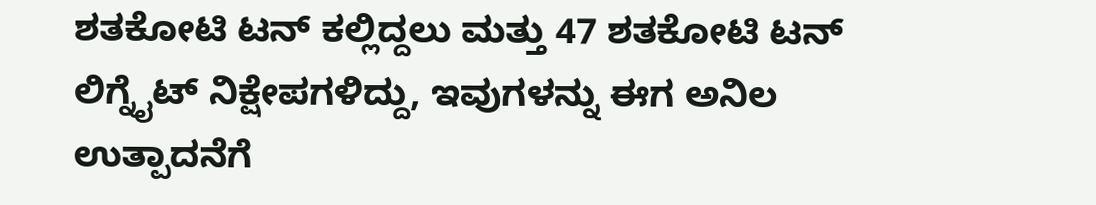ಶತಕೋಟಿ ಟನ್ ಕಲ್ಲಿದ್ದಲು ಮತ್ತು 47 ಶತಕೋಟಿ ಟನ್ ಲಿಗ್ನೈಟ್ ನಿಕ್ಷೇಪಗಳಿದ್ದು, ಇವುಗಳನ್ನು ಈಗ ಅನಿಲ ಉತ್ಪಾದನೆಗೆ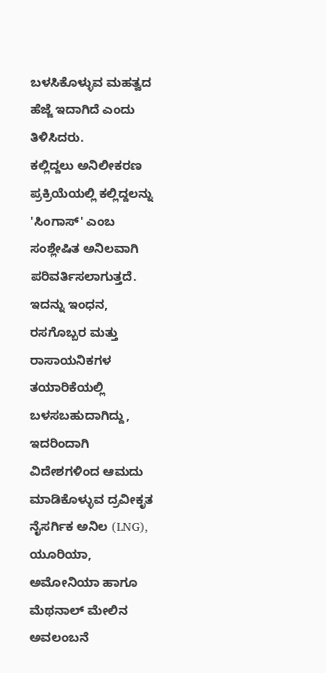ಬಳಸಿಕೊಳ್ಳುವ ಮಹತ್ವದ ಹೆಜ್ಜೆ ಇದಾಗಿದೆ ಎಂದು ತಿಳಿಸಿದರು.
ಕಲ್ಲಿದ್ದಲು ಅನಿಲೀಕರಣ ಪ್ರಕ್ರಿಯೆಯಲ್ಲಿ ಕಲ್ಲಿದ್ದಲನ್ನು 'ಸಿಂಗಾಸ್' ಎಂಬ ಸಂಶ್ಲೇಷಿತ ಅನಿಲವಾಗಿ ಪರಿವರ್ತಿಸಲಾಗುತ್ತದೆ. ಇದನ್ನು ಇಂಧನ, ರಸಗೊಬ್ಬರ ಮತ್ತು ರಾಸಾಯನಿಕಗಳ ತಯಾರಿಕೆಯಲ್ಲಿ ಬಳಸಬಹುದಾಗಿದ್ದು, ಇದರಿಂದಾಗಿ ವಿದೇಶಗಳಿಂದ ಆಮದು ಮಾಡಿಕೊಳ್ಳುವ ದ್ರವೀಕೃತ ನೈಸರ್ಗಿಕ ಅನಿಲ (LNG), ಯೂರಿಯಾ, ಅಮೋನಿಯಾ ಹಾಗೂ ಮೆಥನಾಲ್ ಮೇಲಿನ ಅವಲಂಬನೆ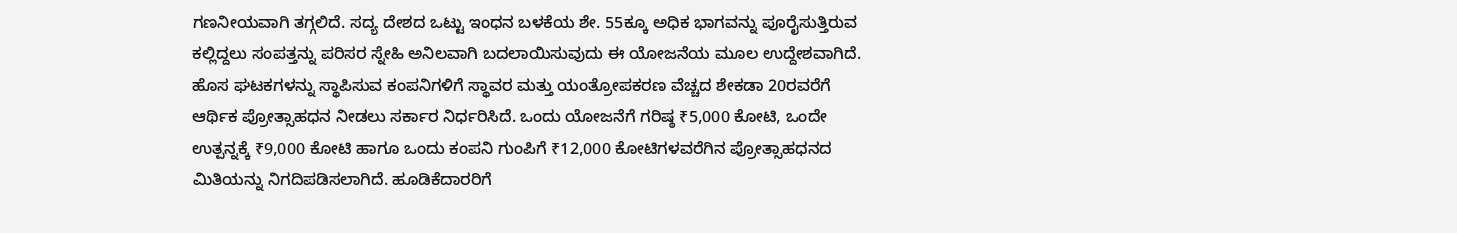ಗಣನೀಯವಾಗಿ ತಗ್ಗಲಿದೆ. ಸದ್ಯ ದೇಶದ ಒಟ್ಟು ಇಂಧನ ಬಳಕೆಯ ಶೇ. 55ಕ್ಕೂ ಅಧಿಕ ಭಾಗವನ್ನು ಪೂರೈಸುತ್ತಿರುವ ಕಲ್ಲಿದ್ದಲು ಸಂಪತ್ತನ್ನು ಪರಿಸರ ಸ್ನೇಹಿ ಅನಿಲವಾಗಿ ಬದಲಾಯಿಸುವುದು ಈ ಯೋಜನೆಯ ಮೂಲ ಉದ್ದೇಶವಾಗಿದೆ.
ಹೊಸ ಘಟಕಗಳನ್ನು ಸ್ಥಾಪಿಸುವ ಕಂಪನಿಗಳಿಗೆ ಸ್ಥಾವರ ಮತ್ತು ಯಂತ್ರೋಪಕರಣ ವೆಚ್ಚದ ಶೇಕಡಾ 20ರವರೆಗೆ ಆರ್ಥಿಕ ಪ್ರೋತ್ಸಾಹಧನ ನೀಡಲು ಸರ್ಕಾರ ನಿರ್ಧರಿಸಿದೆ. ಒಂದು ಯೋಜನೆಗೆ ಗರಿಷ್ಠ ₹5,000 ಕೋಟಿ, ಒಂದೇ ಉತ್ಪನ್ನಕ್ಕೆ ₹9,000 ಕೋಟಿ ಹಾಗೂ ಒಂದು ಕಂಪನಿ ಗುಂಪಿಗೆ ₹12,000 ಕೋಟಿಗಳವರೆಗಿನ ಪ್ರೋತ್ಸಾಹಧನದ ಮಿತಿಯನ್ನು ನಿಗದಿಪಡಿಸಲಾಗಿದೆ. ಹೂಡಿಕೆದಾರರಿಗೆ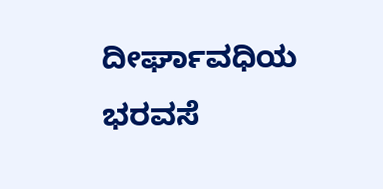ದೀರ್ಘಾವಧಿಯ ಭರವಸೆ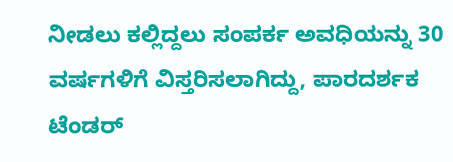ನೀಡಲು ಕಲ್ಲಿದ್ದಲು ಸಂಪರ್ಕ ಅವಧಿಯನ್ನು 30 ವರ್ಷಗಳಿಗೆ ವಿಸ್ತರಿಸಲಾಗಿದ್ದು, ಪಾರದರ್ಶಕ ಟೆಂಡರ್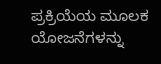ಪ್ರಕ್ರಿಯೆಯ ಮೂಲಕ ಯೋಜನೆಗಳನ್ನು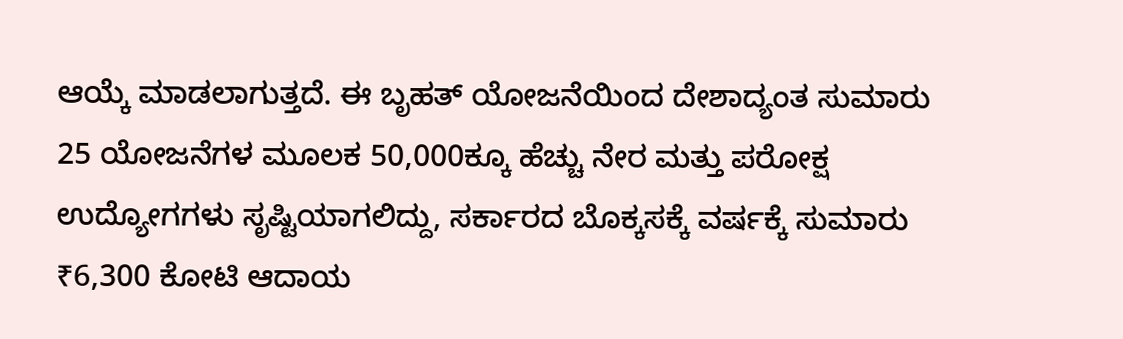ಆಯ್ಕೆ ಮಾಡಲಾಗುತ್ತದೆ. ಈ ಬೃಹತ್ ಯೋಜನೆಯಿಂದ ದೇಶಾದ್ಯಂತ ಸುಮಾರು 25 ಯೋಜನೆಗಳ ಮೂಲಕ 50,000ಕ್ಕೂ ಹೆಚ್ಚು ನೇರ ಮತ್ತು ಪರೋಕ್ಷ ಉದ್ಯೋಗಗಳು ಸೃಷ್ಟಿಯಾಗಲಿದ್ದು, ಸರ್ಕಾರದ ಬೊಕ್ಕಸಕ್ಕೆ ವರ್ಷಕ್ಕೆ ಸುಮಾರು ₹6,300 ಕೋಟಿ ಆದಾಯ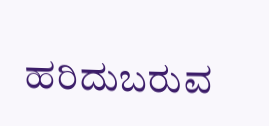ಹರಿದುಬರುವ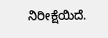ನಿರೀಕ್ಷೆಯಿದೆ.